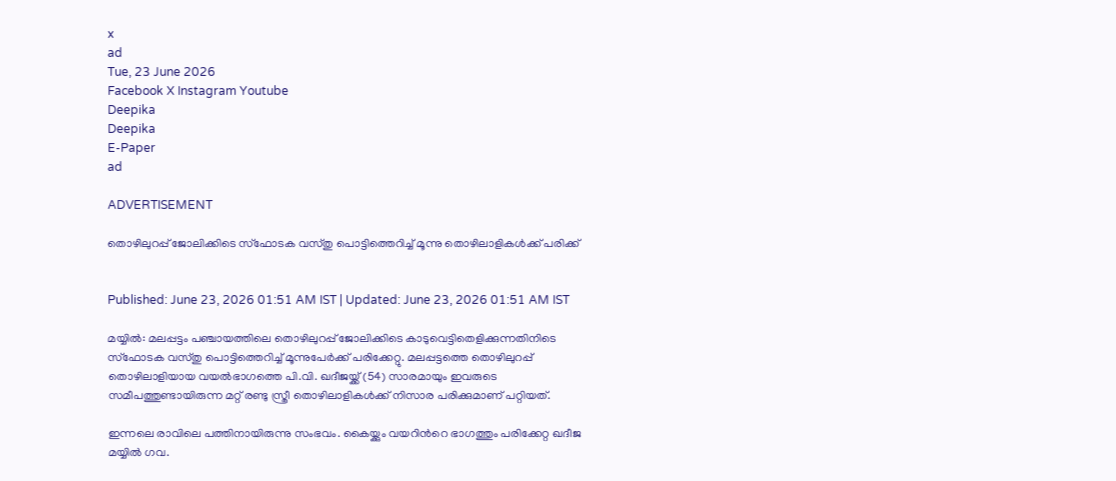x
ad
Tue, 23 June 2026
Facebook X Instagram Youtube
Deepika
Deepika
E-Paper
ad

ADVERTISEMENT

തൊഴിലുറപ്പ് ജോലിക്കിടെ സ്ഫോടക വസ്തു പൊട്ടിത്തെറിച്ച് മൂന്നു തൊഴിലാളികൾക്ക് പരിക്ക്


Published: June 23, 2026 01:51 AM IST | Updated: June 23, 2026 01:51 AM IST

മയ്യിൽ: മലപ്പട്ടം പഞ്ചായത്തിലെ തൊഴിലുറപ്പ് ജോലിക്കിടെ കാടുവെട്ടിതെളിക്കുന്നതിനിടെ സ്ഫോടക വസ്‌തു പൊട്ടിത്തെറിച്ച് മൂന്നുപേർക്ക് പരിക്കേറ്റു. മലപ്പട്ടത്തെ തൊഴിലുറപ്പ് തൊഴിലാളിയായ വയൽഭാഗത്തെ പി.വി. ഖദീജയ്ക്ക് (54) സാരമായും ഇവരുടെ സമീപത്തുണ്ടായിരുന്ന മറ്റ് രണ്ടു സ്ത്രീ തൊഴിലാളികൾക്ക് നിസാര പരിക്കുമാണ് പറ്റിയത്.

ഇന്നലെ രാവിലെ പത്തിനായിരുന്നു സംഭവം. കൈയ്ക്കും വയറിന്‍റെ ഭാഗത്തും പരിക്കേറ്റ ഖദീജ മയ്യിൽ ഗവ.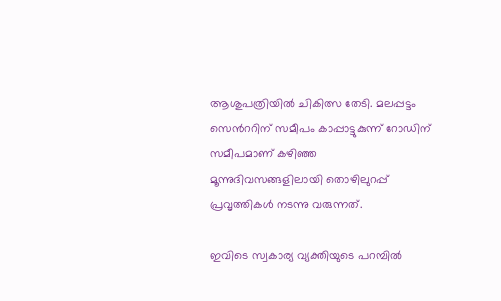ആശുപത്രിയിൽ ചികിത്സ തേടി. മലപ്പട്ടം സെന്‍ററിന് സമീപം കാപ്പാട്ടുകുന്ന് റോഡിന് സമീപമാണ് കഴിഞ്ഞ മൂന്നുദിവസങ്ങളിലായി തൊഴിലുറപ്പ് പ്രവൃത്തികൾ നടന്നു വരുന്നത്.

ഇവിടെ സ്വകാര്യ വ്യക്തിയുടെ പറമ്പിൽ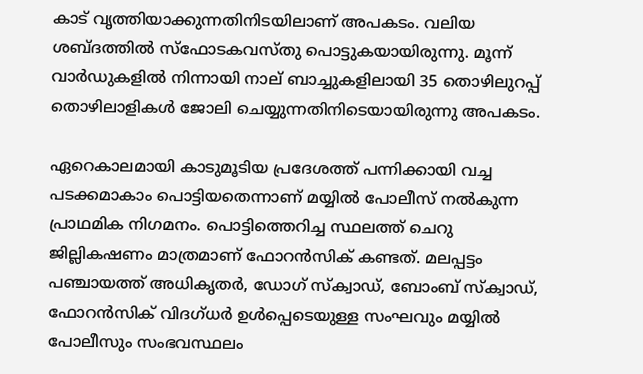കാട് വൃത്തിയാക്കുന്നതിനിടയിലാണ് അപകടം. വലിയ ശബ്ദത്തിൽ സ്‌ഫോടകവസ്തു പൊട്ടുകയായിരുന്നു. മൂന്ന് വാർഡുകളിൽ നിന്നായി നാല് ബാച്ചുകളിലായി 35 തൊഴിലുറപ്പ് തൊഴിലാളികൾ ജോലി ചെയ്യുന്നതിനിടെയായിരുന്നു അപകടം.

ഏറെകാലമായി കാടുമൂടിയ പ്രദേശത്ത് പന്നിക്കായി വച്ച പടക്കമാകാം പൊട്ടിയതെന്നാണ് മയ്യിൽ പോലീസ് നൽകുന്ന പ്രാഥമിക നിഗമനം. പൊട്ടിത്തെറിച്ച സ്ഥലത്ത് ചെറു ജില്ലികഷണം മാത്രമാണ് ഫോറൻസിക് കണ്ടത്. മലപ്പട്ടം പഞ്ചായത്ത് അധികൃതർ, ഡോഗ് സ്ക്വാഡ്, ബോംബ് സ്‌ക്വാഡ്, ഫോറൻസിക് വിദഗ്ധർ ഉൾപ്പെടെയുള്ള സംഘവും മയ്യിൽ പോലീസും സംഭവസ്ഥലം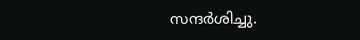സന്ദർശിച്ചു.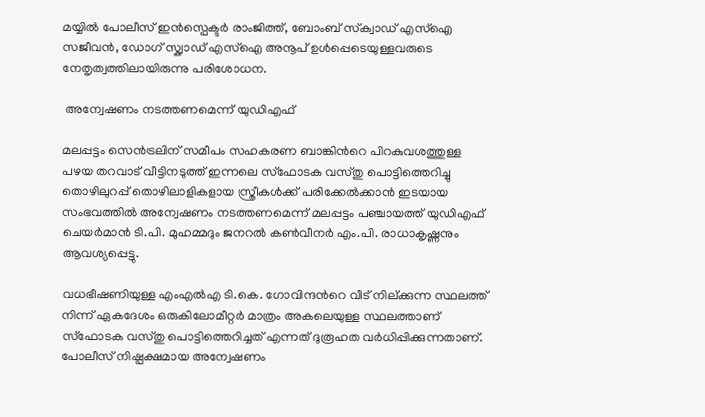മയ്യിൽ പോലീസ് ഇൻസ്പെക്ടർ രാംജിത്ത്, ബോംബ് സ്‌ക്വാഡ് എസ്ഐ സജീവൻ, ഡോഗ് സ്ക്വാഡ് എസ്ഐ അനൂപ് ഉൾപ്പെടെയുള്ളവരുടെ നേതൃത്വത്തിലായിരുന്നു പരിശോധന.

 അന്വേഷണം നടത്തണമെന്ന് യുഡിഎഫ്

മലപ്പട്ടം സെൻട്രലിന് സമീപം സഹകരണ ബാങ്കിന്‍റെ പിറകുവശത്തുള്ള പഴയ തറവാട് വീട്ടിനടുത്ത് ഇന്നലെ സ്ഫോടക വസ്തു പൊട്ടിത്തെറിച്ചു തൊഴിലുറപ്പ് തൊഴിലാളികളായ സ്ത്രീകൾക്ക് പരിക്കേൽക്കാൻ ഇടയായ സംഭവത്തിൽ അന്വേഷണം നടത്തണമെന്ന് മലപ്പട്ടം പഞ്ചായത്ത് യുഡിഎഫ് ചെയർമാൻ ടി.പി. മുഹമ്മദും ജനറൽ കൺവീനർ എം.പി. രാധാകൃഷ്ണനും ആവശ്യപ്പെട്ടു.

വധഭീഷണിയുള്ള എംഎൽഎ ടി.കെ. ഗോവിന്ദന്‍റെ വീട് നില്ക്കുന്ന സ്ഥലത്ത് നിന്ന് ഏകദേശം ഒരുകിലോമീറ്റർ മാത്രം അകലെയുള്ള സ്ഥലത്താണ് സ്ഫോടക വസ്തു പൊട്ടിത്തെറിച്ചത് എന്നത് ദുരൂഹത വർധിപ്പിക്കുന്നതാണ്. പോലീസ് നിഷ്പക്ഷമായ അന്വേഷണം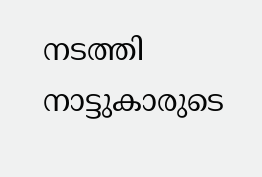നടത്തി നാട്ടുകാരുടെ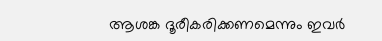ആശങ്ക ദൂരീകരിക്കണമെന്നും ഇവർ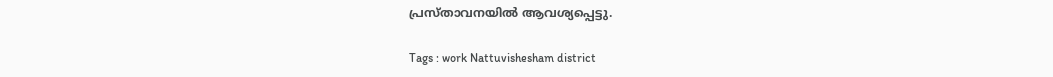പ്രസ്താവനയിൽ ആവശ്യപ്പെട്ടു.

Tags : work Nattuvishesham district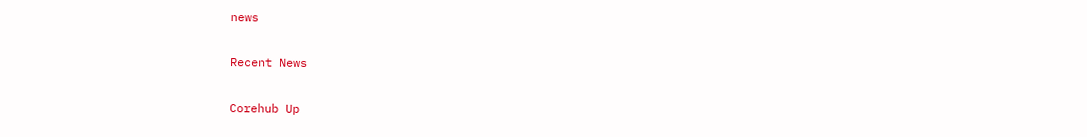news

Recent News

Corehub Up